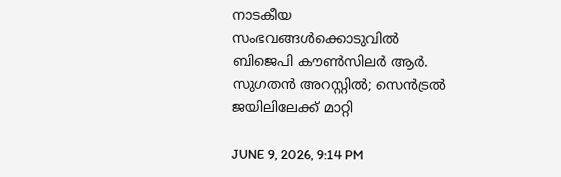നാടകീയ സംഭവങ്ങൾക്കൊടുവിൽ ബിജെപി കൗൺസിലർ ആർ. സുഗതൻ അറസ്റ്റിൽ; സെൻട്രൽ ജയിലിലേക്ക് മാറ്റി

JUNE 9, 2026, 9:14 PM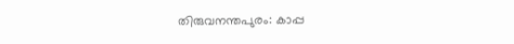തിരുവനന്തപുരം: കാപ്പ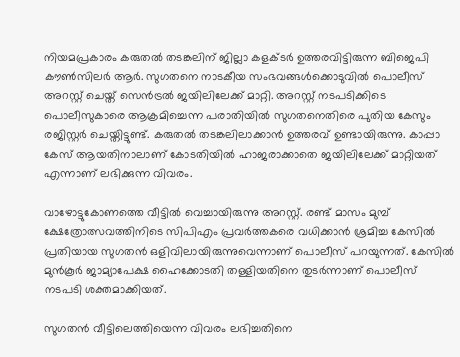നിയമപ്രകാരം കരുതൽ തടങ്കലിന് ജില്ലാ കളക്ടർ ഉത്തരവിട്ടിരുന്ന ബിജെപി കൗൺസിലർ ആർ. സുഗതനെ നാടകീയ സംഭവങ്ങൾക്കൊടുവിൽ പൊലീസ് അറസ്റ്റ് ചെയ്ത് സെൻട്രൽ ജയിലിലേക്ക് മാറ്റി. അറസ്റ്റ് നടപടിക്കിടെ പൊലീസുകാരെ ആക്രമിച്ചെന്ന പരാതിയിൽ സുഗതനെതിരെ പുതിയ കേസും രജിസ്റ്റർ ചെയ്തിട്ടുണ്ട്. കരുതൽ തടങ്കലിലാക്കാൻ ഉത്തരവ് ഉണ്ടായിരുന്നു. കാപ്പാ കേസ് ആയതിനാലാണ് കോടതിയിൽ ഹാജരാക്കാതെ ജയിലിലേക്ക് മാറ്റിയത് എന്നാണ് ലഭിക്കുന്ന വിവരം.

വാഴോട്ടുകോണത്തെ വീട്ടിൽ വെച്ചായിരുന്നു അറസ്റ്റ്. രണ്ട് മാസം മുമ്പ് ക്ഷേത്രോത്സവത്തിനിടെ സിപിഎം പ്രവർത്തകരെ വധിക്കാൻ ശ്രമിച്ച കേസിൽ പ്രതിയായ സുഗതൻ ഒളിവിലായിരുന്നുവെന്നാണ് പൊലീസ് പറയുന്നത്. കേസിൽ മുൻകൂർ ജാമ്യാപേക്ഷ ഹൈക്കോടതി തള്ളിയതിനെ തുടർന്നാണ് പൊലീസ് നടപടി ശക്തമാക്കിയത്.

സുഗതൻ വീട്ടിലെത്തിയെന്ന വിവരം ലഭിച്ചതിനെ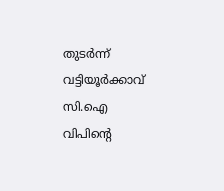തുടർന്ന് വട്ടിയൂർക്കാവ് സി.ഐ വിപിന്റെ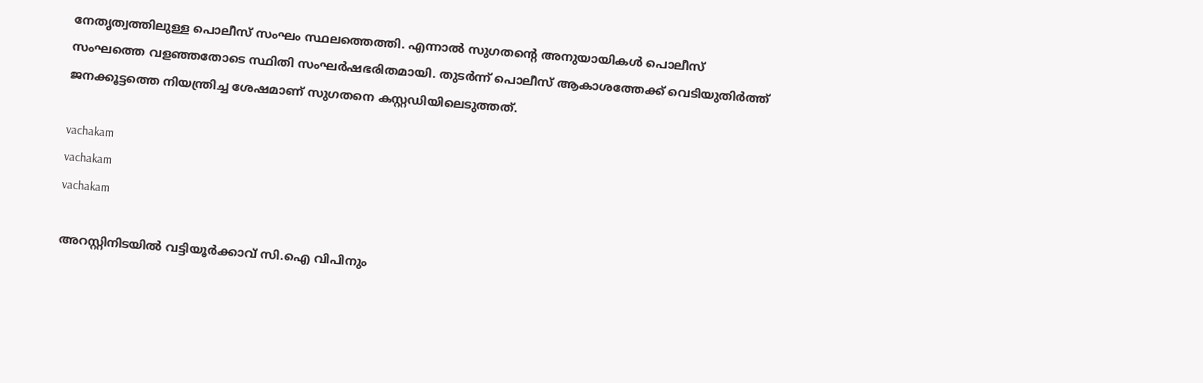നേതൃത്വത്തിലുള്ള പൊലീസ് സംഘം സ്ഥലത്തെത്തി. എന്നാൽ സുഗതന്റെ അനുയായികൾ പൊലീസ് സംഘത്തെ വളഞ്ഞതോടെ സ്ഥിതി സംഘർഷഭരിതമായി. തുടർന്ന് പൊലീസ് ആകാശത്തേക്ക് വെടിയുതിർത്ത് ജനക്കൂട്ടത്തെ നിയന്ത്രിച്ച ശേഷമാണ് സുഗതനെ കസ്റ്റഡിയിലെടുത്തത്.

vachakam
vachakam
vachakam

അറസ്റ്റിനിടയിൽ വട്ടിയൂർക്കാവ് സി.ഐ വിപിനും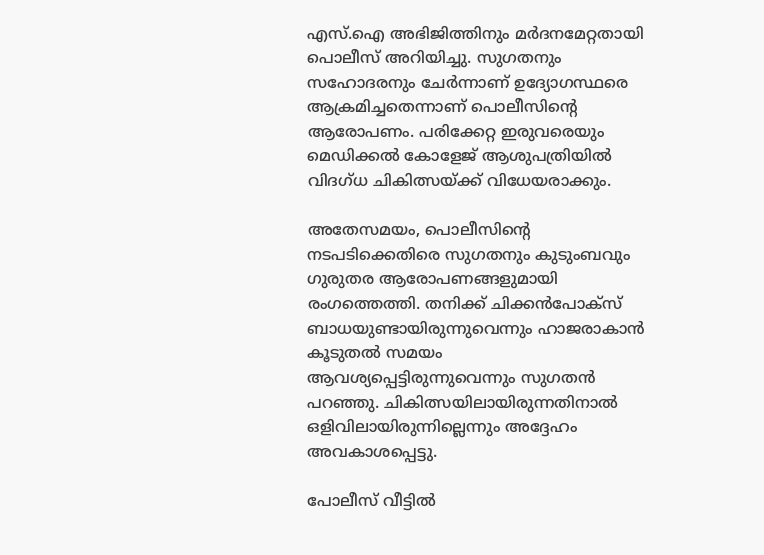എസ്.ഐ അഭിജിത്തിനും മർദനമേറ്റതായി പൊലീസ് അറിയിച്ചു. സുഗതനും സഹോദരനും ചേർന്നാണ് ഉദ്യോഗസ്ഥരെ ആക്രമിച്ചതെന്നാണ് പൊലീസിന്റെ ആരോപണം. പരിക്കേറ്റ ഇരുവരെയും മെഡിക്കൽ കോളേജ് ആശുപത്രിയിൽ വിദഗ്ധ ചികിത്സയ്ക്ക് വിധേയരാക്കും.

അതേസമയം, പൊലീസിന്റെ നടപടിക്കെതിരെ സുഗതനും കുടുംബവും ഗുരുതര ആരോപണങ്ങളുമായി രംഗത്തെത്തി. തനിക്ക് ചിക്കൻപോക്സ് ബാധയുണ്ടായിരുന്നുവെന്നും ഹാജരാകാൻ കൂടുതൽ സമയം ആവശ്യപ്പെട്ടിരുന്നുവെന്നും സുഗതൻ പറഞ്ഞു. ചികിത്സയിലായിരുന്നതിനാൽ ഒളിവിലായിരുന്നില്ലെന്നും അദ്ദേഹം അവകാശപ്പെട്ടു.

പോലീസ് വീട്ടിൽ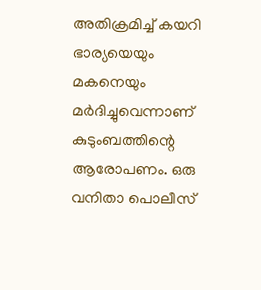അതിക്രമിച്ച് കയറി ഭാര്യയെയും മകനെയും മർദിച്ചുവെന്നാണ് കുടുംബത്തിന്റെ ആരോപണം. ഒരു വനിതാ പൊലീസ്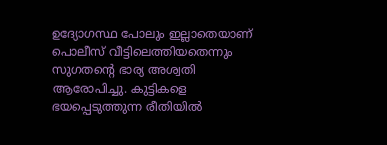ഉദ്യോഗസ്ഥ പോലും ഇല്ലാതെയാണ് പൊലീസ് വീട്ടിലെത്തിയതെന്നും സുഗതന്റെ ഭാര്യ അശ്വതി ആരോപിച്ചു. കുട്ടികളെ ഭയപ്പെടുത്തുന്ന രീതിയിൽ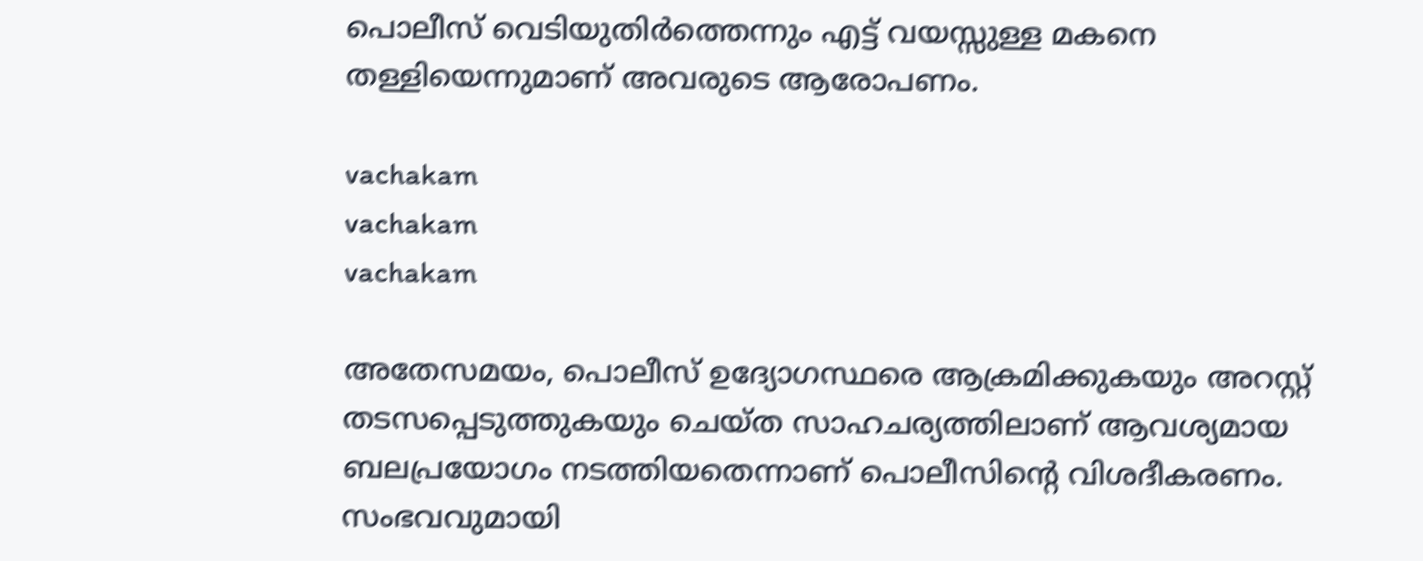പൊലീസ് വെടിയുതിർത്തെന്നും എട്ട് വയസ്സുള്ള മകനെ തള്ളിയെന്നുമാണ് അവരുടെ ആരോപണം.

vachakam
vachakam
vachakam

അതേസമയം, പൊലീസ് ഉദ്യോഗസ്ഥരെ ആക്രമിക്കുകയും അറസ്റ്റ് തടസപ്പെടുത്തുകയും ചെയ്ത സാഹചര്യത്തിലാണ് ആവശ്യമായ ബലപ്രയോഗം നടത്തിയതെന്നാണ് പൊലീസിന്റെ വിശദീകരണം. സംഭവവുമായി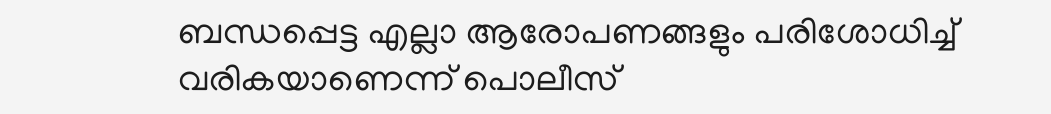ബന്ധപ്പെട്ട എല്ലാ ആരോപണങ്ങളും പരിശോധിച്ച് വരികയാണെന്ന് പൊലീസ്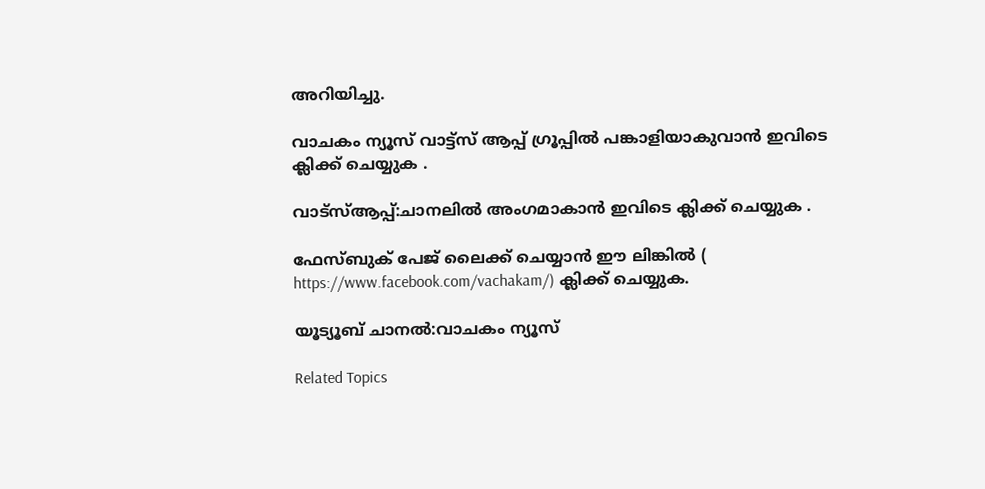അറിയിച്ചു.

വാചകം ന്യൂസ് വാട്ട്സ് ആപ്പ് ഗ്രൂപ്പിൽ പങ്കാളിയാകുവാൻ ഇവിടെ ക്ലിക്ക് ചെയ്യുക .

വാട്സ്ആപ്പ്:ചാനലിൽ അംഗമാകാൻ ഇവിടെ ക്ലിക്ക് ചെയ്യുക .

ഫേസ്ബുക് പേജ് ലൈക്ക് ചെയ്യാൻ ഈ ലിങ്കിൽ (
https://www.facebook.com/vachakam/) ക്ലിക്ക് ചെയ്യുക.

യൂട്യൂബ് ചാനൽ:വാചകം ന്യൂസ്

Related Topics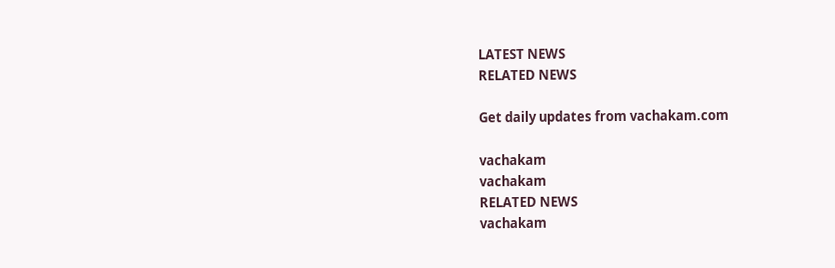LATEST NEWS
RELATED NEWS

Get daily updates from vachakam.com

vachakam
vachakam
RELATED NEWS
vachakam